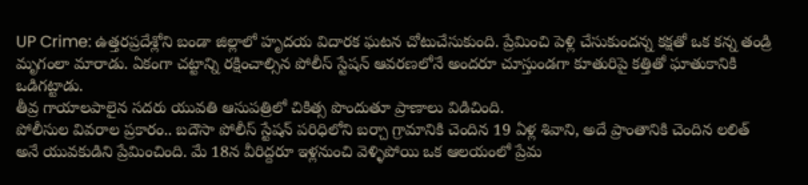UP Crime: ఉత్తరప్రదేశ్లోని బండా జిల్లాలో హృదయ విదారక ఘటన చోటుచేసుకుంది. ప్రేమించి పెళ్లి చేసుకుందన్న కక్షతో ఒక కన్న తండ్రి మృగంలా మారాడు. ఏకంగా చట్టాన్ని రక్షించాల్సిన పోలీస్ స్టేషన్ ఆవరణలోనే అందరూ చూస్తుండగా కూతురిపై కత్తితో ఘాతుకానికి ఒడిగట్టాడు.
తీవ్ర గాయాలపాలైన సదరు యువతి ఆసుపత్రిలో చికిత్స పొందుతూ ప్రాణాలు విడిచింది.
పోలీసుల వివరాల ప్రకారం.. బదౌసా పోలీస్ స్టేషన్ పరిధిలోని బర్చా గ్రామానికి చెందిన 19 ఏళ్ల శివాని, అదే ప్రాంతానికి చెందిన లలిత్ అనే యువకుడిని ప్రేమించింది. మే 18న వీరిద్దరూ ఇళ్లనుంచి వెళ్ళిపోయి ఒక ఆలయంలో ప్రేమ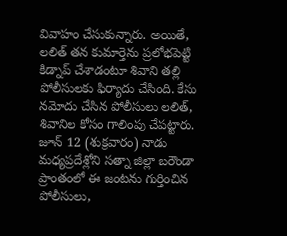వివాహం చేసుకున్నారు. అయితే, లలిత్ తన కుమార్తెను ప్రలోభపెట్టి కిడ్నాప్ చేశాడంటూ శివాని తల్లి పోలీసులకు ఫిర్యాదు చేసింది. కేసు నమోదు చేసిన పోలీసులు లలిత్, శివానిల కోసం గాలింపు చేపట్టారు. జూన్ 12 (శుక్రవారం) నాడు మధ్యప్రదేశ్లోని సత్నా జిల్లా బరౌండా ప్రాంతంలో ఈ జంటను గుర్తించిన పోలీసులు,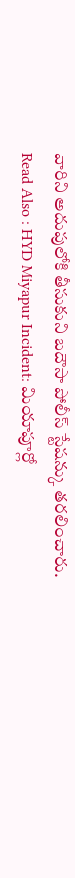వారిని అదుపులోకి తీసుకుని బదౌసా పోలీస్ స్టేషన్కు తరలించారు.
Read Also : HYD Miyapur Incident: మియాపూర్లో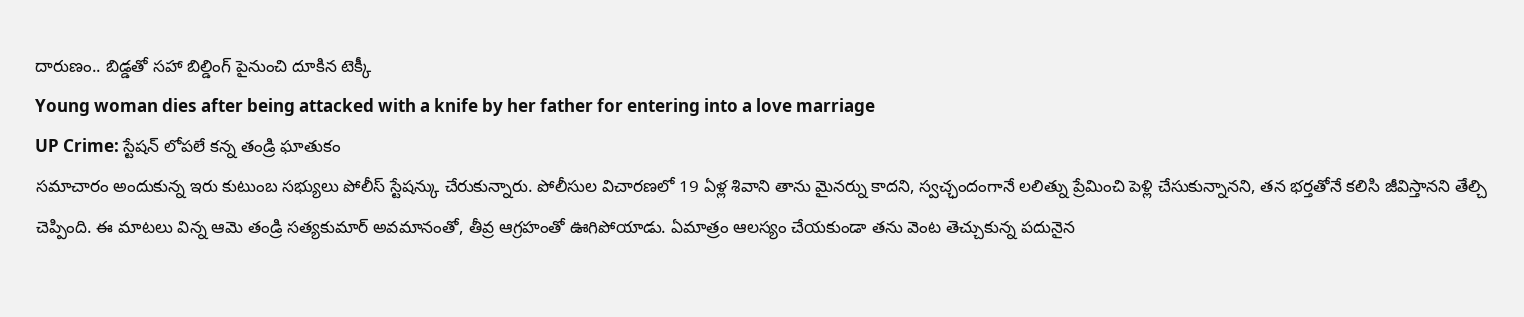దారుణం.. బిడ్డతో సహా బిల్డింగ్ పైనుంచి దూకిన టెక్కీ
Young woman dies after being attacked with a knife by her father for entering into a love marriage
UP Crime: స్టేషన్ లోపలే కన్న తండ్రి ఘాతుకం
సమాచారం అందుకున్న ఇరు కుటుంబ సభ్యులు పోలీస్ స్టేషన్కు చేరుకున్నారు. పోలీసుల విచారణలో 19 ఏళ్ల శివాని తాను మైనర్ను కాదని, స్వచ్ఛందంగానే లలిత్ను ప్రేమించి పెళ్లి చేసుకున్నానని, తన భర్తతోనే కలిసి జీవిస్తానని తేల్చి చెప్పింది. ఈ మాటలు విన్న ఆమె తండ్రి సత్యకుమార్ అవమానంతో, తీవ్ర ఆగ్రహంతో ఊగిపోయాడు. ఏమాత్రం ఆలస్యం చేయకుండా తను వెంట తెచ్చుకున్న పదునైన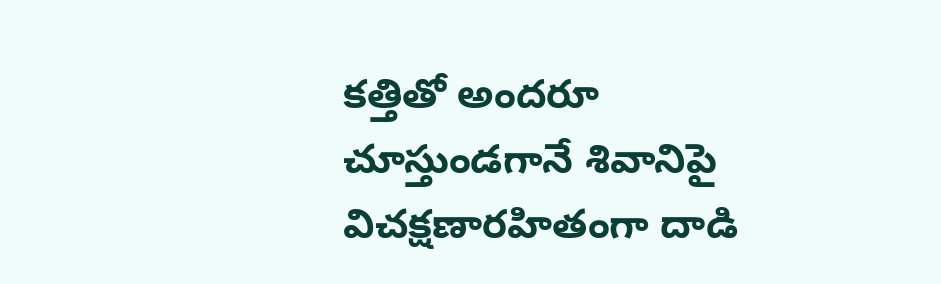కత్తితో అందరూ చూస్తుండగానే శివానిపై విచక్షణారహితంగా దాడి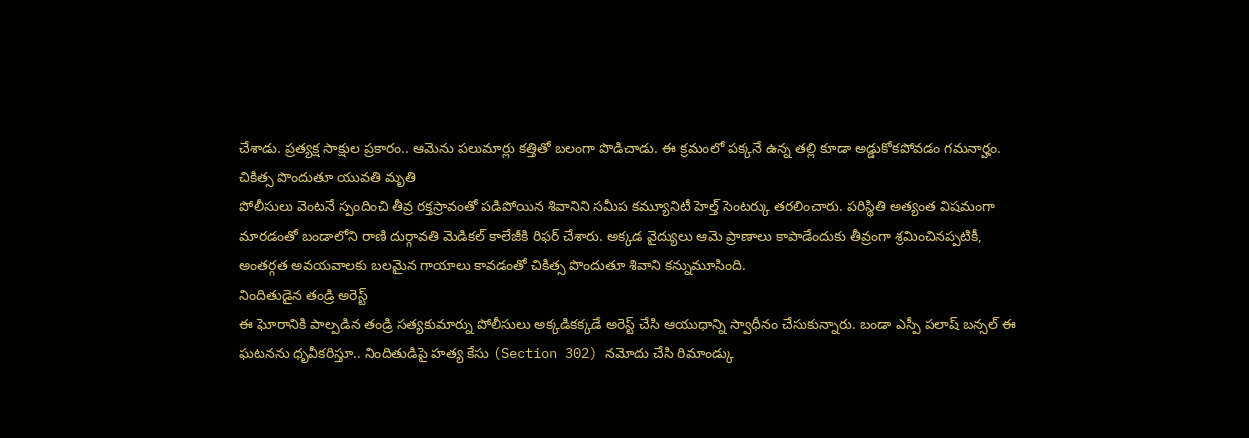చేశాడు. ప్రత్యక్ష సాక్షుల ప్రకారం.. ఆమెను పలుమార్లు కత్తితో బలంగా పొడిచాడు. ఈ క్రమంలో పక్కనే ఉన్న తల్లి కూడా అడ్డుకోకపోవడం గమనార్హం.
చికిత్స పొందుతూ యువతి మృతి
పోలీసులు వెంటనే స్పందించి తీవ్ర రక్తస్రావంతో పడిపోయిన శివానిని సమీప కమ్యూనిటీ హెల్త్ సెంటర్కు తరలించారు. పరిస్థితి అత్యంత విషమంగా మారడంతో బండాలోని రాణి దుర్గావతి మెడికల్ కాలేజీకి రిఫర్ చేశారు. అక్కడ వైద్యులు ఆమె ప్రాణాలు కాపాడేందుకు తీవ్రంగా శ్రమించినప్పటికీ, అంతర్గత అవయవాలకు బలమైన గాయాలు కావడంతో చికిత్స పొందుతూ శివాని కన్నుమూసింది.
నిందితుడైన తండ్రి అరెస్ట్
ఈ ఘోరానికి పాల్పడిన తండ్రి సత్యకుమార్ను పోలీసులు అక్కడికక్కడే అరెస్ట్ చేసి ఆయుధాన్ని స్వాధీనం చేసుకున్నారు. బండా ఎస్పీ పలాష్ బన్సల్ ఈ ఘటనను ధృవీకరిస్తూ.. నిందితుడిపై హత్య కేసు (Section 302) నమోదు చేసి రిమాండ్కు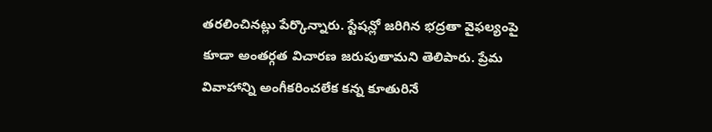తరలించినట్లు పేర్కొన్నారు. స్టేషన్లో జరిగిన భద్రతా వైఫల్యంపై కూడా అంతర్గత విచారణ జరుపుతామని తెలిపారు. ప్రేమ వివాహాన్ని అంగీకరించలేక కన్న కూతురినే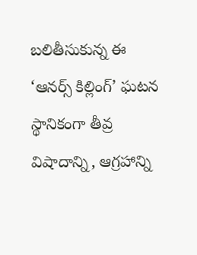బలితీసుకున్న ఈ ‘ఆనర్స్ కిల్లింగ్’ ఘటన స్థానికంగా తీవ్ర విషాదాన్ని, ఆగ్రహాన్ని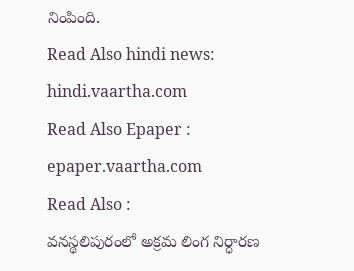నింపింది.
Read Also hindi news: hindi.vaartha.com
Read Also Epaper : epaper.vaartha.com
Read Also :
వనస్థలిపురంలో అక్రమ లింగ నిర్ధారణ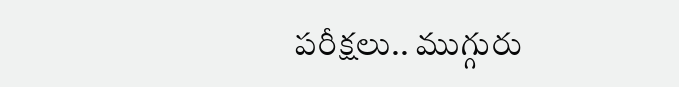పరీక్షలు.. ముగ్గురు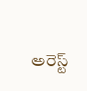అరెస్ట్